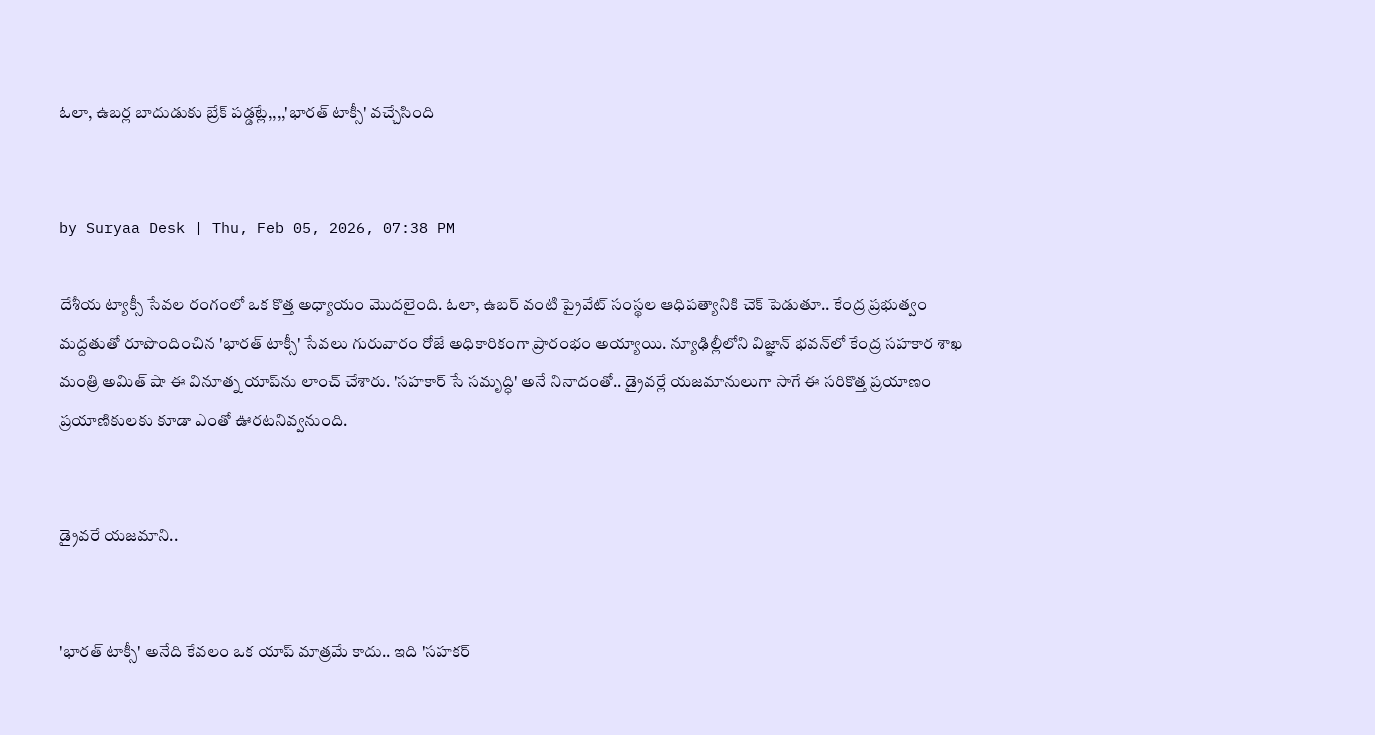ఓలా, ఉబర్ల బాదుడుకు బ్రేక్ పడ్డట్లే,,,,'భారత్ టాక్సీ' వచ్చేసింది


by Suryaa Desk | Thu, Feb 05, 2026, 07:38 PM

దేశీయ ట్యాక్సీ సేవల రంగంలో ఒక కొత్త అధ్యాయం మొదలైంది. ఓలా, ఉబర్ వంటి ప్రైవేట్ సంస్థల ఆధిపత్యానికి చెక్ పెడుతూ.. కేంద్ర ప్రభుత్వం మద్దతుతో రూపొందించిన 'భారత్ టాక్సీ' సేవలు గురువారం రోజే అధికారికంగా ప్రారంభం అయ్యాయి. న్యూఢిల్లీలోని విజ్ఞాన్ భవన్‌లో కేంద్ర సహకార శాఖ మంత్రి అమిత్ షా ఈ వినూత్న యాప్‌ను లాంచ్ చేశారు. 'సహకార్ సే సమృద్ధి' అనే నినాదంతో.. డ్రైవర్లే యజమానులుగా సాగే ఈ సరికొత్త ప్రయాణం ప్రయాణికులకు కూడా ఎంతో ఊరటనివ్వనుంది.


డ్రైవరే యజమాని..


'భారత్ టాక్సీ' అనేది కేవలం ఒక యాప్ మాత్రమే కాదు.. ఇది 'సహకర్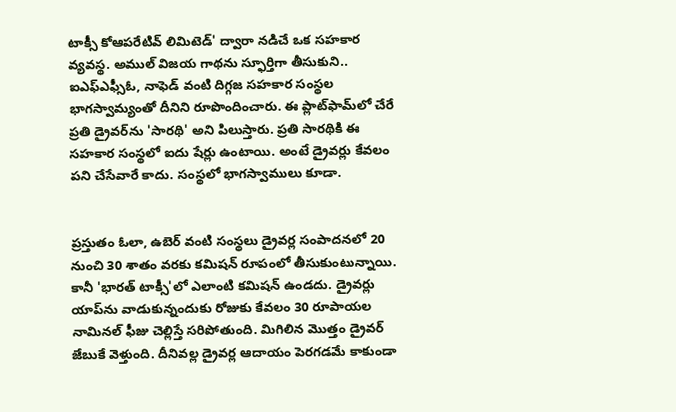టాక్సీ కోఆపరేటివ్ లిమిటెడ్' ద్వారా నడిచే ఒక సహకార వ్యవస్థ. అముల్ విజయ గాథను స్ఫూర్తిగా తీసుకుని.. ఐఎఫ్ఎఫ్సీఓ, నాఫెడ్ వంటి దిగ్గజ సహకార సంస్థల భాగస్వామ్యంతో దీనిని రూపొందించారు. ఈ ప్లాట్‌ఫామ్‌లో చేరే ప్రతి డ్రైవర్‌ను 'సారథి' అని పిలుస్తారు. ప్రతి సారథికి ఈ సహకార సంస్థలో ఐదు షేర్లు ఉంటాయి. అంటే డ్రైవర్లు కేవలం పని చేసేవారే కాదు. సంస్థలో భాగస్వాములు కూడా.


ప్రస్తుతం ఓలా, ఉబెర్ వంటి సంస్థలు డ్రైవర్ల సంపాదనలో 20 నుంచి 30 శాతం వరకు కమిషన్ రూపంలో తీసుకుంటున్నాయి. కానీ 'భారత్ టాక్సీ'లో ఎలాంటి కమిషన్ ఉండదు. డ్రైవర్లు యాప్‌ను వాడుకున్నందుకు రోజుకు కేవలం 30 రూపాయల నామినల్ ఫీజు చెల్లిస్తే సరిపోతుంది. మిగిలిన మొత్తం డ్రైవర్ జేబుకే వెళ్తుంది. దీనివల్ల డ్రైవర్ల ఆదాయం పెరగడమే కాకుండా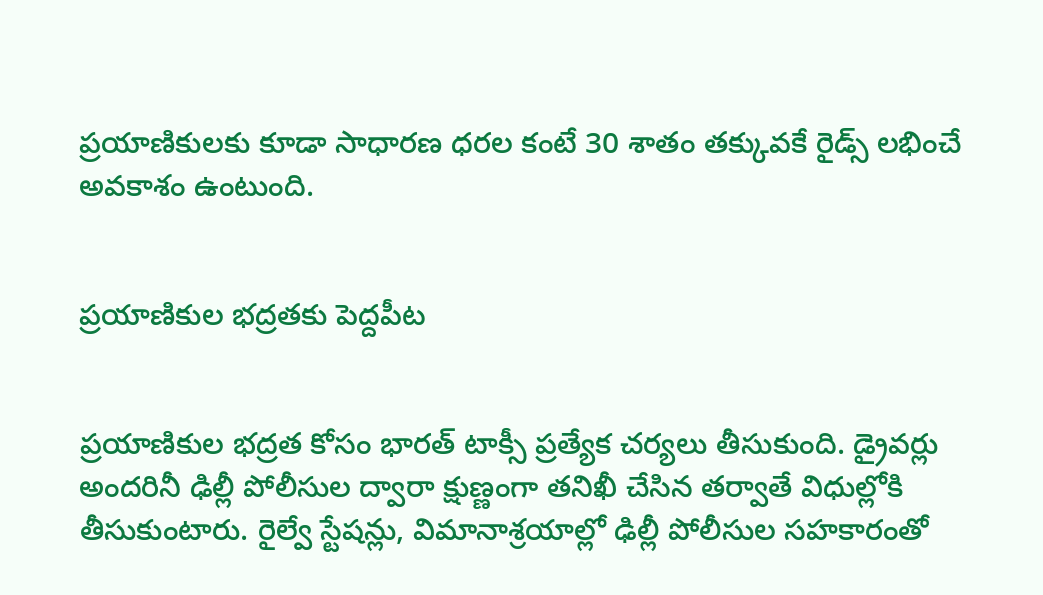ప్రయాణికులకు కూడా సాధారణ ధరల కంటే 30 శాతం తక్కువకే రైడ్స్ లభించే అవకాశం ఉంటుంది.


ప్రయాణికుల భద్రతకు పెద్దపీట


ప్రయాణికుల భద్రత కోసం భారత్ టాక్సీ ప్రత్యేక చర్యలు తీసుకుంది. డ్రైవర్లు అందరినీ ఢిల్లీ పోలీసుల ద్వారా క్షుణ్ణంగా తనిఖీ చేసిన తర్వాతే విధుల్లోకి తీసుకుంటారు. రైల్వే స్టేషన్లు, విమానాశ్రయాల్లో ఢిల్లీ పోలీసుల సహకారంతో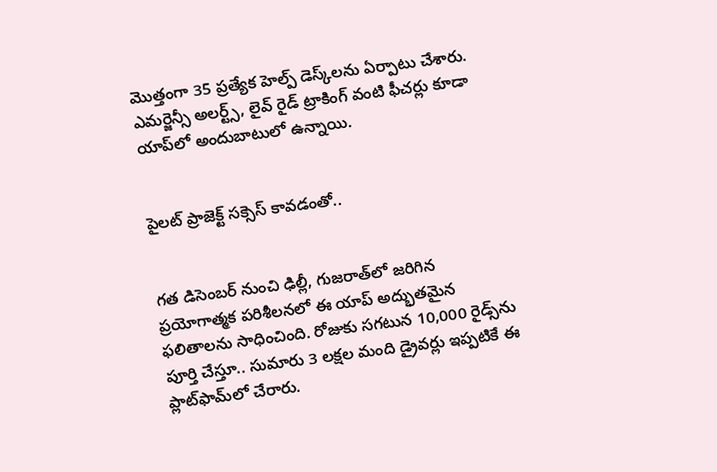మొత్తంగా 35 ప్రత్యేక హెల్ప్ డెస్క్‌లను ఏర్పాటు చేశారు. ఎమర్జెన్సీ అలర్ట్స్, లైవ్ రైడ్ ట్రాకింగ్ వంటి ఫీచర్లు కూడా యాప్‌లో అందుబాటులో ఉన్నాయి.


పైలట్ ప్రాజెక్ట్ సక్సెస్ కావడంతో..


గత డిసెంబర్ నుంచి ఢిల్లీ, గుజరాత్‌లో జరిగిన ప్రయోగాత్మక పరిశీలనలో ఈ యాప్ అద్భుతమైన ఫలితాలను సాధించింది. రోజుకు సగటున 10,000 రైడ్స్‌ను పూర్తి చేస్తూ.. సుమారు 3 లక్షల మంది డ్రైవర్లు ఇప్పటికే ఈ ప్లాట్‌ఫామ్‌లో చేరారు.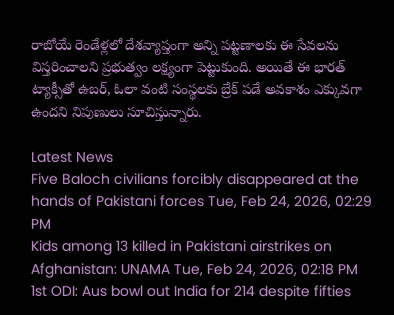రాబోయే రెండేళ్లలో దేశవ్యాప్తంగా అన్ని పట్టణాలకు ఈ సేవలను విస్తరించాలని ప్రభుత్వం లక్ష్యంగా పెట్టుకుంది. అయితే ఈ భారత్ ట్యాక్సీతో ఉబర్, ఓలా వంటి సంస్థలకు బ్రేక్ పడే అవకాశం ఎక్కువగా ఉందని నిపుణులు సూచిస్తున్నారు.

Latest News
Five Baloch civilians forcibly disappeared at the hands of Pakistani forces Tue, Feb 24, 2026, 02:29 PM
Kids among 13 killed in Pakistani airstrikes on Afghanistan: UNAMA Tue, Feb 24, 2026, 02:18 PM
1st ODI: Aus bowl out India for 214 despite fifties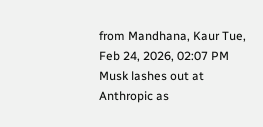from Mandhana, Kaur Tue, Feb 24, 2026, 02:07 PM
Musk lashes out at Anthropic as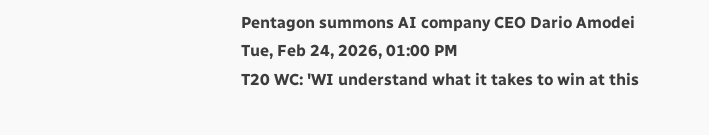Pentagon summons AI company CEO Dario Amodei Tue, Feb 24, 2026, 01:00 PM
T20 WC: 'WI understand what it takes to win at this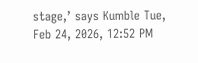stage,’ says Kumble Tue, Feb 24, 2026, 12:52 PM